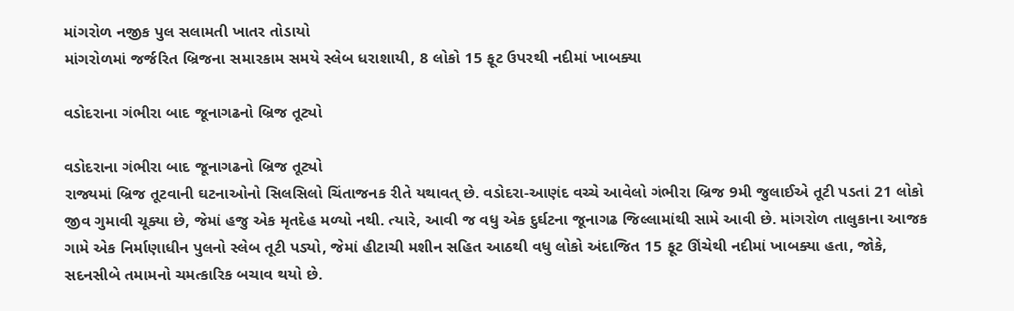માંગરોળ નજીક પુલ સલામતી ખાતર તોડાયો
માંગરોળમાં જર્જરિત બ્રિજના સમારકામ સમયે સ્લેબ ધરાશાયી, 8 લોકો 15 ફૂટ ઉપરથી નદીમાં ખાબક્યા

વડોદરાના ગંભીરા બાદ જૂનાગઢનો બ્રિજ તૂટ્યો

વડોદરાના ગંભીરા બાદ જૂનાગઢનો બ્રિજ તૂટ્યો
રાજ્યમાં બ્રિજ તૂટવાની ઘટનાઓનો સિલસિલો ચિંતાજનક રીતે યથાવત્ છે. વડોદરા-આણંદ વચ્ચે આવેલો ગંભીરા બ્રિજ 9મી જુલાઈએ તૂટી પડતાં 21 લોકો જીવ ગુમાવી ચૂક્યા છે, જેમાં હજુ એક મૃતદેહ મળ્યો નથી. ત્યારે, આવી જ વધુ એક દુર્ઘટના જૂનાગઢ જિલ્લામાંથી સામે આવી છે. માંગરોળ તાલુકાના આજક ગામે એક નિર્માણાધીન પુલનો સ્લેબ તૂટી પડ્યો, જેમાં હીટાચી મશીન સહિત આઠથી વધુ લોકો અંદાજિત 15 ફૂટ ઊંચેથી નદીમાં ખાબક્યા હતા, જોકે, સદનસીબે તમામનો ચમત્કારિક બચાવ થયો છે.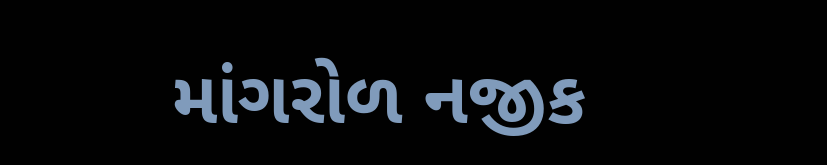માંગરોળ નજીક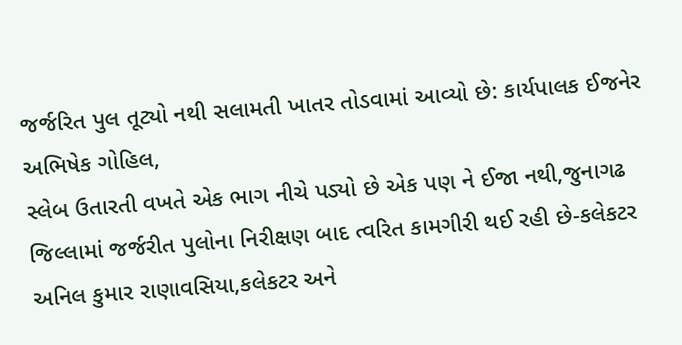જર્જરિત પુલ તૂટ્યો નથી સલામતી ખાતર તોડવામાં આવ્યો છે: કાર્યપાલક ઈજનેર અભિષેક ગોહિલ,
સ્લેબ ઉતારતી વખતે એક ભાગ નીચે પડ્યો છે એક પણ ને ઈજા નથી,જુનાગઢ જિલ્લામાં જર્જરીત પુલોના નિરીક્ષણ બાદ ત્વરિત કામગીરી થઈ રહી છે-કલેકટર અનિલ કુમાર રાણાવસિયા,કલેકટર અને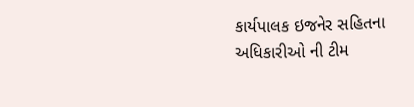કાર્યપાલક ઇજનેર સહિતના અધિકારીઓ ની ટીમ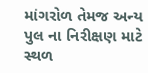માંગરોળ તેમજ અન્ય પુલ ના નિરીક્ષણ માટે સ્થળ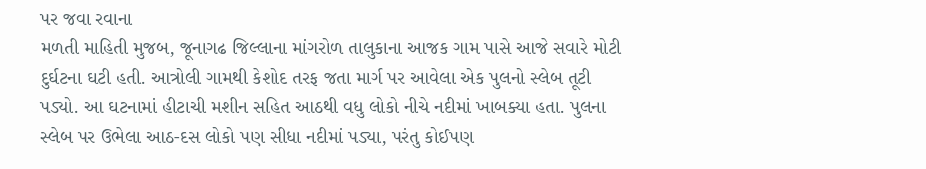પર જવા રવાના
મળતી માહિતી મુજબ, જૂનાગઢ જિલ્લાના માંગરોળ તાલુકાના આજક ગામ પાસે આજે સવારે મોટી દુર્ઘટના ઘટી હતી. આત્રોલી ગામથી કેશોદ તરફ જતા માર્ગ પર આવેલા એક પુલનો સ્લેબ તૂટી પડ્યો. આ ઘટનામાં હીટાચી મશીન સહિત આઠથી વધુ લોકો નીચે નદીમાં ખાબક્યા હતા. પુલના સ્લેબ પર ઉભેલા આઠ-દસ લોકો પણ સીધા નદીમાં પડ્યા, પરંતુ કોઈપણ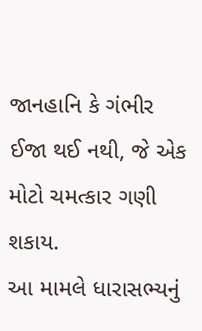જાનહાનિ કે ગંભીર ઈજા થઈ નથી, જે એક મોટો ચમત્કાર ગણી શકાય.
આ મામલે ધારાસભ્યનું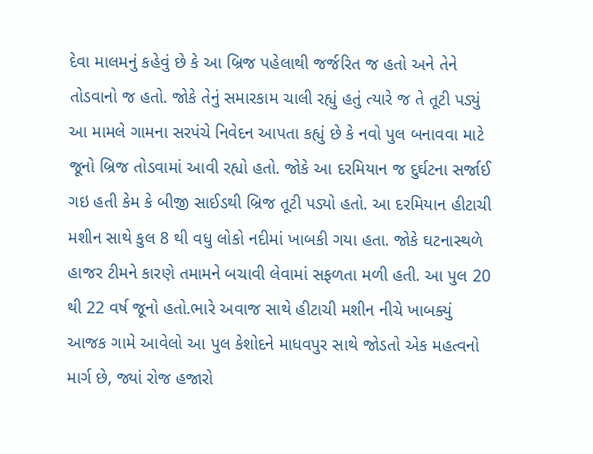દેવા માલમનું કહેવું છે કે આ બ્રિજ પહેલાથી જર્જરિત જ હતો અને તેને તોડવાનો જ હતો. જોકે તેનું સમારકામ ચાલી રહ્યું હતું ત્યારે જ તે તૂટી પડ્યું
આ મામલે ગામના સરપંચે નિવેદન આપતા કહ્યું છે કે નવો પુલ બનાવવા માટે જૂનો બ્રિજ તોડવામાં આવી રહ્યો હતો. જોકે આ દરમિયાન જ દુર્ઘટના સર્જાઈ ગઇ હતી કેમ કે બીજી સાઈડથી બ્રિજ તૂટી પડ્યો હતો. આ દરમિયાન હીટાચી મશીન સાથે કુલ 8 થી વધુ લોકો નદીમાં ખાબકી ગયા હતા. જોકે ઘટનાસ્થળે હાજર ટીમને કારણે તમામને બચાવી લેવામાં સફળતા મળી હતી. આ પુલ 20 થી 22 વર્ષ જૂનો હતો.ભારે અવાજ સાથે હીટાચી મશીન નીચે ખાબક્યું
આજક ગામે આવેલો આ પુલ કેશોદને માધવપુર સાથે જોડતો એક મહત્વનો માર્ગ છે, જ્યાં રોજ હજારો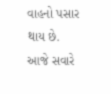વાહનો પસાર થાય છે. આજે સવારે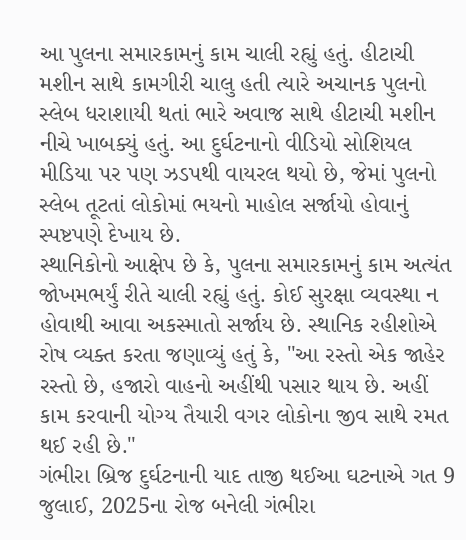આ પુલના સમારકામનું કામ ચાલી રહ્યું હતું. હીટાચી મશીન સાથે કામગીરી ચાલુ હતી ત્યારે અચાનક પુલનો સ્લેબ ધરાશાયી થતાં ભારે અવાજ સાથે હીટાચી મશીન નીચે ખાબક્યું હતું. આ દુર્ઘટનાનો વીડિયો સોશિયલ મીડિયા પર પણ ઝડપથી વાયરલ થયો છે, જેમાં પુલનો સ્લેબ તૂટતાં લોકોમાં ભયનો માહોલ સર્જાયો હોવાનું સ્પષ્ટપણે દેખાય છે.
સ્થાનિકોનો આક્ષેપ છે કે, પુલના સમારકામનું કામ અત્યંત જોખમભર્યું રીતે ચાલી રહ્યું હતું. કોઈ સુરક્ષા વ્યવસ્થા ન હોવાથી આવા અકસ્માતો સર્જાય છે. સ્થાનિક રહીશોએ રોષ વ્યક્ત કરતા જણાવ્યું હતું કે, "આ રસ્તો એક જાહેર રસ્તો છે, હજારો વાહનો અહીંથી પસાર થાય છે. અહીં કામ કરવાની યોગ્ય તૈયારી વગર લોકોના જીવ સાથે રમત થઈ રહી છે."
ગંભીરા બ્રિજ દુર્ઘટનાની યાદ તાજી થઈઆ ઘટનાએ ગત 9 જુલાઈ, 2025ના રોજ બનેલી ગંભીરા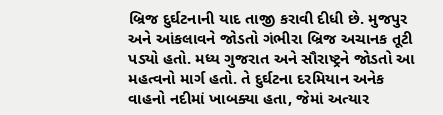બ્રિજ દુર્ઘટનાની યાદ તાજી કરાવી દીધી છે. મુજપુર અને આંકલાવને જોડતો ગંભીરા બ્રિજ અચાનક તૂટી પડ્યો હતો. મધ્ય ગુજરાત અને સૌરાષ્ટ્રને જોડતો આ મહત્વનો માર્ગ હતો. તે દુર્ઘટના દરમિયાન અનેક વાહનો નદીમાં ખાબક્યા હતા, જેમાં અત્યાર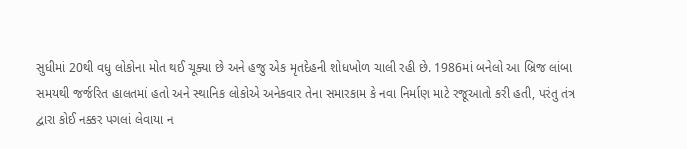સુધીમાં 20થી વધુ લોકોના મોત થઈ ચૂક્યા છે અને હજુ એક મૃતદેહની શોધખોળ ચાલી રહી છે. 1986માં બનેલો આ બ્રિજ લાંબા સમયથી જર્જરિત હાલતમાં હતો અને સ્થાનિક લોકોએ અનેકવાર તેના સમારકામ કે નવા નિર્માણ માટે રજૂઆતો કરી હતી, પરંતુ તંત્ર દ્વારા કોઈ નક્કર પગલાં લેવાયા ન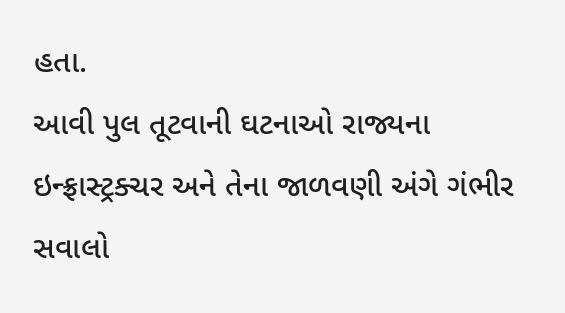હતા.
આવી પુલ તૂટવાની ઘટનાઓ રાજ્યના ઇન્ફ્રાસ્ટ્રક્ચર અને તેના જાળવણી અંગે ગંભીર સવાલો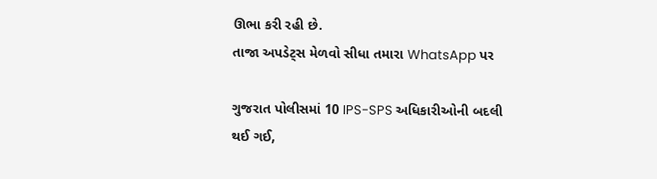ઊભા કરી રહી છે.
તાજા અપડેટ્સ મેળવો સીધા તમારા WhatsApp પર

ગુજરાત પોલીસમાં 10 IPS-SPS અધિકારીઓની બદલી થઈ ગઈ,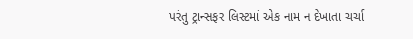પરંતુ ટ્રાન્સફર લિસ્ટમાં એક નામ ન દેખાતા ચર્ચા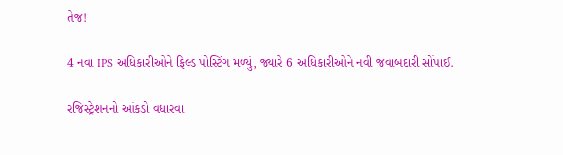તેજ!

4 નવા IPS અધિકારીઓને ફિલ્ડ પોસ્ટિંગ મળ્યું, જ્યારે 6 અધિકારીઓને નવી જવાબદારી સોંપાઈ.

રજિસ્ટ્રેશનનો આંકડો વધારવા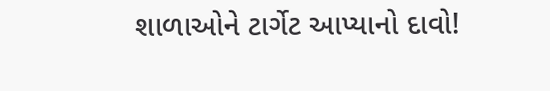શાળાઓને ટાર્ગેટ આપ્યાનો દાવો!